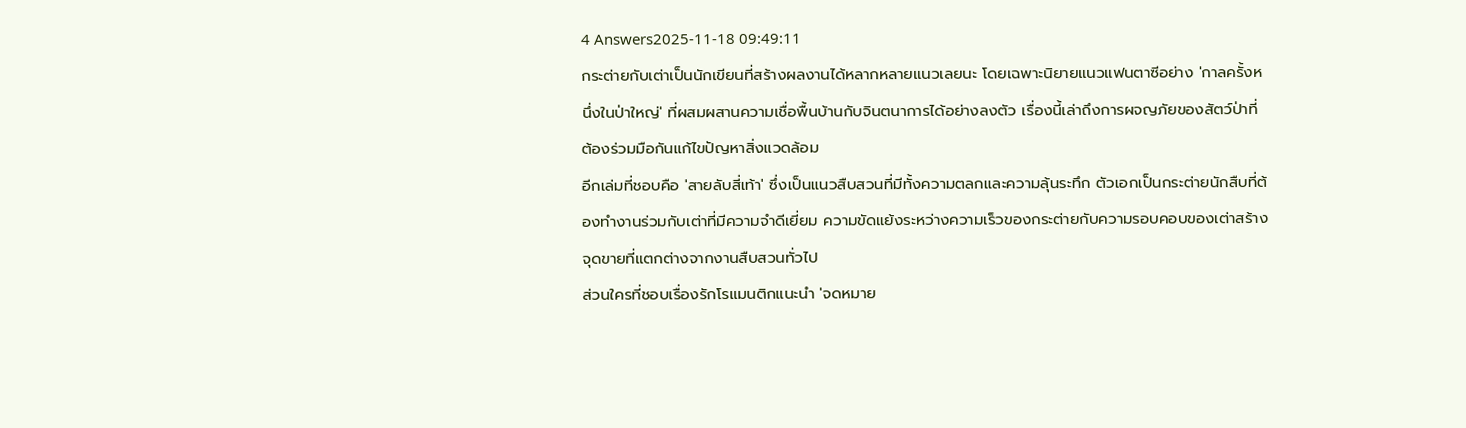4 Answers2025-11-18 09:49:11
กระต่ายกับเต่าเป็นนักเขียนที่สร้างผลงานได้หลากหลายแนวเลยนะ โดยเฉพาะนิยายแนวแฟนตาซีอย่าง 'กาลครั้งหนึ่งในป่าใหญ่' ที่ผสมผสานความเชื่อพื้นบ้านกับจินตนาการได้อย่างลงตัว เรื่องนี้เล่าถึงการผจญภัยของสัตว์ป่าที่ต้องร่วมมือกันแก้ไขปัญหาสิ่งแวดล้อม
อีกเล่มที่ชอบคือ 'สายลับสี่เท้า' ซึ่งเป็นแนวสืบสวนที่มีทั้งความตลกและความลุ้นระทึก ตัวเอกเป็นกระต่ายนักสืบที่ต้องทำงานร่วมกับเต่าที่มีความจำดีเยี่ยม ความขัดแย้งระหว่างความเร็วของกระต่ายกับความรอบคอบของเต่าสร้างจุดขายที่แตกต่างจากงานสืบสวนทั่วไป
ส่วนใครที่ชอบเรื่องรักโรแมนติกแนะนำ 'จดหมาย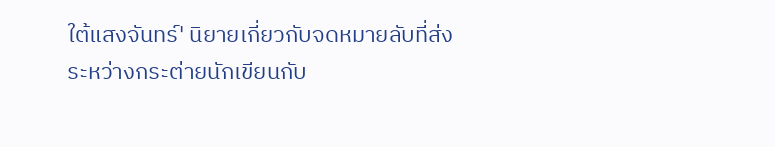ใต้แสงจันทร์' นิยายเกี่ยวกับจดหมายลับที่ส่งระหว่างกระต่ายนักเขียนกับ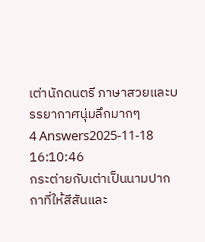เต่านักดนตรี ภาษาสวยและบรรยากาศนุ่มลึกมากๆ
4 Answers2025-11-18 16:10:46
กระต่ายกับเต่าเป็นนามปากกาที่ให้สีสันและ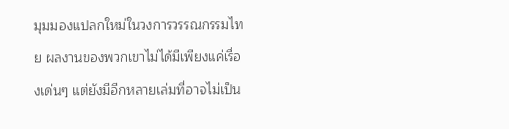มุมมองแปลกใหม่ในวงการวรรณกรรมไทย ผลงานของพวกเขาไม่ได้มีเพียงแค่เรื่องเด่นๆ แต่ยังมีอีกหลายเล่มที่อาจไม่เป็น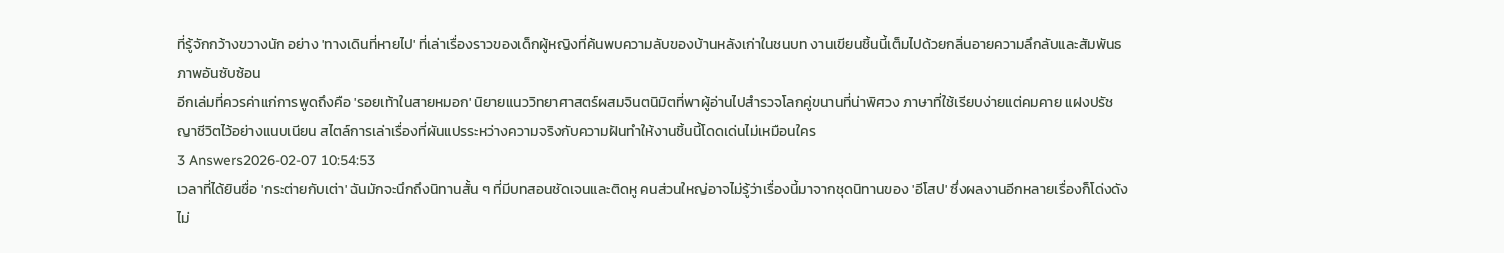ที่รู้จักกว้างขวางนัก อย่าง 'ทางเดินที่หายไป' ที่เล่าเรื่องราวของเด็กผู้หญิงที่ค้นพบความลับของบ้านหลังเก่าในชนบท งานเขียนชิ้นนี้เต็มไปด้วยกลิ่นอายความลึกลับและสัมพันธภาพอันซับซ้อน
อีกเล่มที่ควรค่าแก่การพูดถึงคือ 'รอยเท้าในสายหมอก' นิยายแนววิทยาศาสตร์ผสมจินตนิมิตที่พาผู้อ่านไปสำรวจโลกคู่ขนานที่น่าพิศวง ภาษาที่ใช้เรียบง่ายแต่คมคาย แฝงปรัชญาชีวิตไว้อย่างแนบเนียน สไตล์การเล่าเรื่องที่ผันแปรระหว่างความจริงกับความฝันทำให้งานชิ้นนี้โดดเด่นไม่เหมือนใคร
3 Answers2026-02-07 10:54:53
เวลาที่ได้ยินชื่อ 'กระต่ายกับเต่า' ฉันมักจะนึกถึงนิทานสั้น ๆ ที่มีบทสอนชัดเจนและติดหู คนส่วนใหญ่อาจไม่รู้ว่าเรื่องนี้มาจากชุดนิทานของ 'อีโสป' ซึ่งผลงานอีกหลายเรื่องก็โด่งดังไม่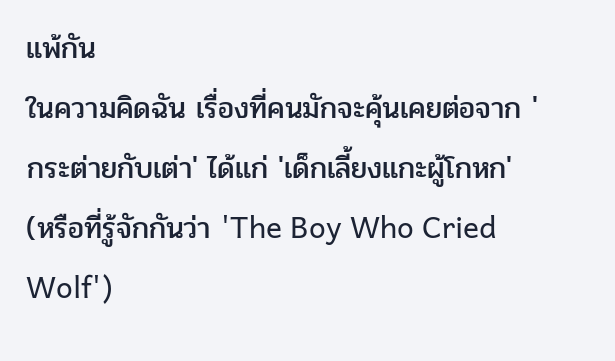แพ้กัน
ในความคิดฉัน เรื่องที่คนมักจะคุ้นเคยต่อจาก 'กระต่ายกับเต่า' ได้แก่ 'เด็กเลี้ยงแกะผู้โกหก' (หรือที่รู้จักกันว่า 'The Boy Who Cried Wolf')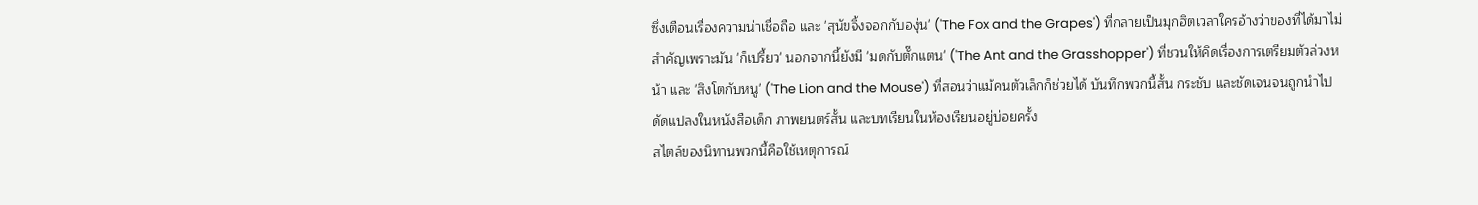ซึ่งเตือนเรื่องความน่าเชื่อถือ และ 'สุนัขจิ้งจอกกับองุ่น' ('The Fox and the Grapes') ที่กลายเป็นมุกฮิตเวลาใครอ้างว่าของที่ได้มาไม่สำคัญเพราะมัน 'ก็เปรี้ยว' นอกจากนี้ยังมี 'มดกับตั๊กแตน' ('The Ant and the Grasshopper') ที่ชวนให้คิดเรื่องการเตรียมตัวล่วงหน้า และ 'สิงโตกับหนู' ('The Lion and the Mouse') ที่สอนว่าแม้คนตัวเล็กก็ช่วยได้ บันทึกพวกนี้สั้น กระชับ และชัดเจนจนถูกนำไปดัดแปลงในหนังสือเด็ก ภาพยนตร์สั้น และบทเรียนในห้องเรียนอยู่บ่อยครั้ง
สไตล์ของนิทานพวกนี้คือใช้เหตุการณ์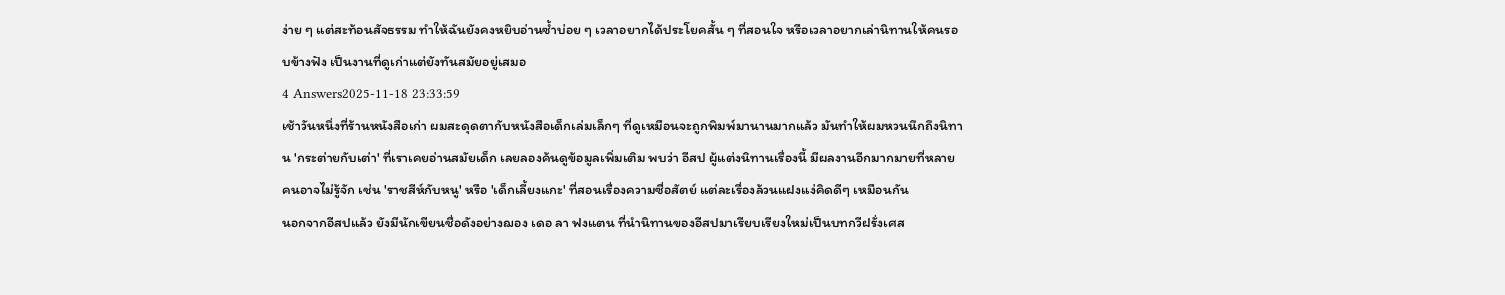ง่าย ๆ แต่สะท้อนสัจธรรม ทำให้ฉันยังคงหยิบอ่านซ้ำบ่อย ๆ เวลาอยากได้ประโยคสั้น ๆ ที่สอนใจ หรือเวลาอยากเล่านิทานให้คนรอบข้างฟัง เป็นงานที่ดูเก่าแต่ยังทันสมัยอยู่เสมอ
4 Answers2025-11-18 23:33:59
เช้าวันหนึ่งที่ร้านหนังสือเก่า ผมสะดุดตากับหนังสือเด็กเล่มเล็กๆ ที่ดูเหมือนจะถูกพิมพ์มานานมากแล้ว มันทำให้ผมหวนนึกถึงนิทาน 'กระต่ายกับเต่า' ที่เราเคยอ่านสมัยเด็ก เลยลองค้นดูข้อมูลเพิ่มเติม พบว่า อีสป ผู้แต่งนิทานเรื่องนี้ มีผลงานอีกมากมายที่หลายคนอาจไม่รู้จัก เช่น 'ราชสีห์กับหนู' หรือ 'เด็กเลี้ยงแกะ' ที่สอนเรื่องความซื่อสัตย์ แต่ละเรื่องล้วนแฝงแง่คิดดีๆ เหมือนกัน
นอกจากอีสปแล้ว ยังมีนักเขียนชื่อดังอย่างฌอง เดอ ลา ฟงแตน ที่นำนิทานของอีสปมาเรียบเรียงใหม่เป็นบทกวีฝรั่งเศส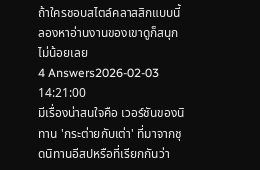ถ้าใครชอบสไตล์คลาสสิกแบบนี้ ลองหาอ่านงานของเขาดูก็สนุกไม่น้อยเลย
4 Answers2026-02-03 14:21:00
มีเรื่องน่าสนใจคือ เวอร์ชันของนิทาน 'กระต่ายกับเต่า' ที่มาจากชุดนิทานอีสปหรือที่เรียกกันว่า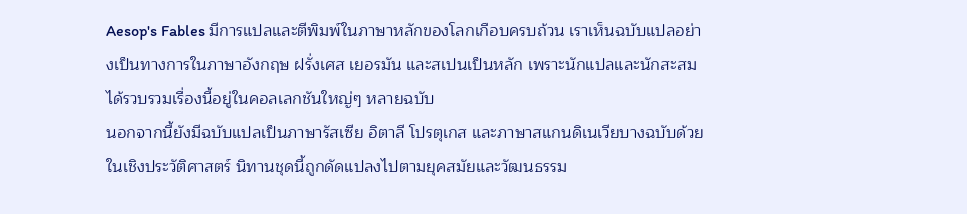Aesop's Fables มีการแปลและตีพิมพ์ในภาษาหลักของโลกเกือบครบถ้วน เราเห็นฉบับแปลอย่างเป็นทางการในภาษาอังกฤษ ฝรั่งเศส เยอรมัน และสเปนเป็นหลัก เพราะนักแปลและนักสะสมได้รวบรวมเรื่องนี้อยู่ในคอลเลกชันใหญ่ๆ หลายฉบับ
นอกจากนี้ยังมีฉบับแปลเป็นภาษารัสเซีย อิตาลี โปรตุเกส และภาษาสแกนดิเนเวียบางฉบับด้วย ในเชิงประวัติศาสตร์ นิทานชุดนี้ถูกดัดแปลงไปตามยุคสมัยและวัฒนธรรม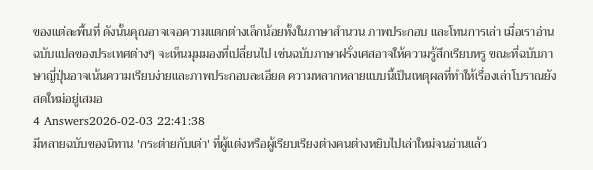ของแต่ละพื้นที่ ดังนั้นคุณอาจเจอความแตกต่างเล็กน้อยทั้งในภาษาสำนวน ภาพประกอบ และโทนการเล่า เมื่อเราอ่านฉบับแปลของประเทศต่างๆ จะเห็นมุมมองที่เปลี่ยนไป เช่นฉบับภาษาฝรั่งเศสอาจให้ความรู้สึกเรียบหรู ขณะที่ฉบับภาษาญี่ปุ่นอาจเน้นความเรียบง่ายและภาพประกอบละเอียด ความหลากหลายแบบนี้เป็นเหตุผลที่ทำให้เรื่องเล่าโบราณยังสดใหม่อยู่เสมอ
4 Answers2026-02-03 22:41:38
มีหลายฉบับของนิทาน 'กระต่ายกับเต่า' ที่ผู้แต่งหรือผู้เรียบเรียงต่างคนต่างหยิบไปเล่าใหม่จนอ่านแล้ว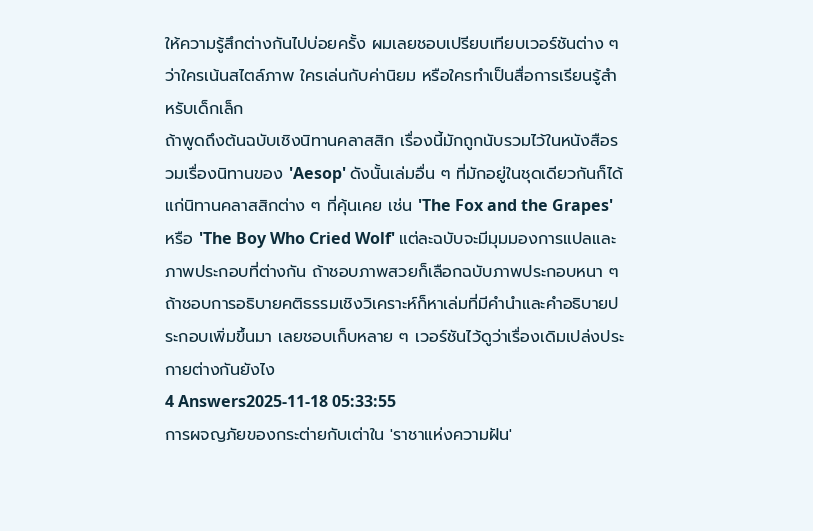ให้ความรู้สึกต่างกันไปบ่อยครั้ง ผมเลยชอบเปรียบเทียบเวอร์ชันต่าง ๆ ว่าใครเน้นสไตล์ภาพ ใครเล่นกับค่านิยม หรือใครทำเป็นสื่อการเรียนรู้สำหรับเด็กเล็ก
ถ้าพูดถึงต้นฉบับเชิงนิทานคลาสสิก เรื่องนี้มักถูกนับรวมไว้ในหนังสือรวมเรื่องนิทานของ 'Aesop' ดังนั้นเล่มอื่น ๆ ที่มักอยู่ในชุดเดียวกันก็ได้แก่นิทานคลาสสิกต่าง ๆ ที่คุ้นเคย เช่น 'The Fox and the Grapes' หรือ 'The Boy Who Cried Wolf' แต่ละฉบับจะมีมุมมองการแปลและภาพประกอบที่ต่างกัน ถ้าชอบภาพสวยก็เลือกฉบับภาพประกอบหนา ๆ ถ้าชอบการอธิบายคติธรรมเชิงวิเคราะห์ก็หาเล่มที่มีคำนำและคำอธิบายประกอบเพิ่มขึ้นมา เลยชอบเก็บหลาย ๆ เวอร์ชันไว้ดูว่าเรื่องเดิมเปล่งประกายต่างกันยังไง
4 Answers2025-11-18 05:33:55
การผจญภัยของกระต่ายกับเต่าใน 'ราชาแห่งความฝัน'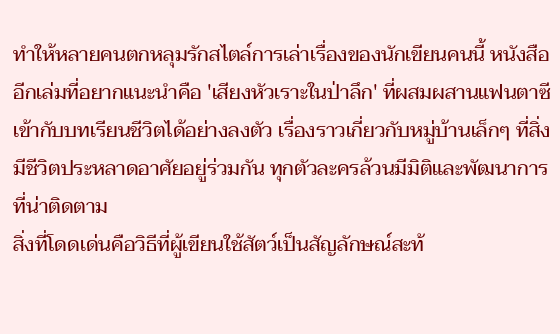ทำให้หลายคนตกหลุมรักสไตล์การเล่าเรื่องของนักเขียนคนนี้ หนังสืออีกเล่มที่อยากแนะนำคือ 'เสียงหัวเราะในป่าลึก' ที่ผสมผสานแฟนตาซีเข้ากับบทเรียนชีวิตได้อย่างลงตัว เรื่องราวเกี่ยวกับหมู่บ้านเล็กๆ ที่สิ่งมีชีวิตประหลาดอาศัยอยู่ร่วมกัน ทุกตัวละครล้วนมีมิติและพัฒนาการที่น่าติดตาม
สิ่งที่โดดเด่นคือวิธีที่ผู้เขียนใช้สัตว์เป็นสัญลักษณ์สะท้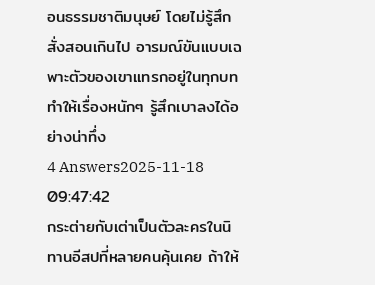อนธรรมชาติมนุษย์ โดยไม่รู้สึกสั่งสอนเกินไป อารมณ์ขันแบบเฉพาะตัวของเขาแทรกอยู่ในทุกบท ทำให้เรื่องหนักๆ รู้สึกเบาลงได้อย่างน่าทึ่ง
4 Answers2025-11-18 09:47:42
กระต่ายกับเต่าเป็นตัวละครในนิทานอีสปที่หลายคนคุ้นเคย ถ้าให้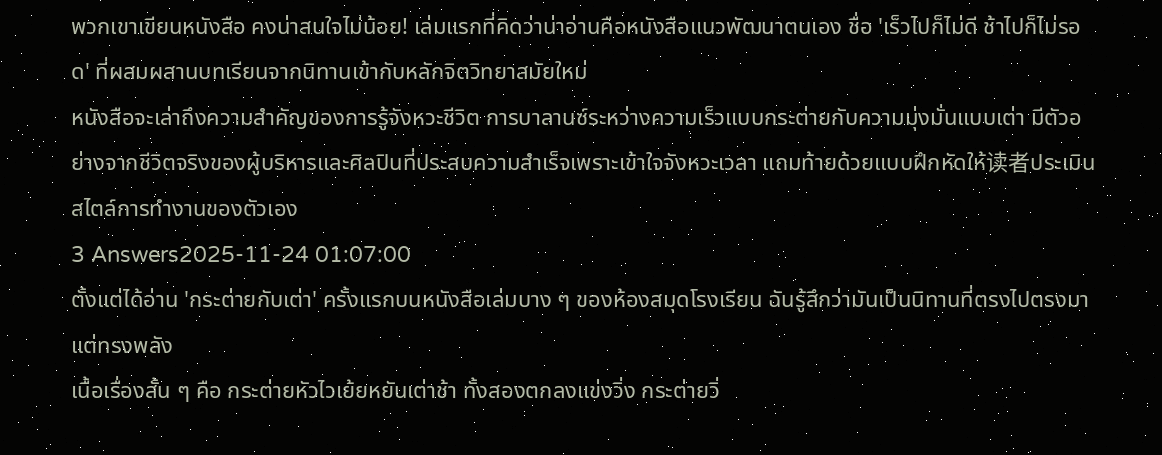พวกเขาเขียนหนังสือ คงน่าสนใจไม่น้อย! เล่มแรกที่คิดว่าน่าอ่านคือหนังสือแนวพัฒนาตนเอง ชื่อ 'เร็วไปก็ไม่ดี ช้าไปก็ไม่รอด' ที่ผสมผสานบทเรียนจากนิทานเข้ากับหลักจิตวิทยาสมัยใหม่
หนังสือจะเล่าถึงความสำคัญของการรู้จังหวะชีวิต การบาลานซ์ระหว่างความเร็วแบบกระต่ายกับความมุ่งมั่นแบบเต่า มีตัวอย่างจากชีวิตจริงของผู้บริหารและศิลปินที่ประสบความสำเร็จเพราะเข้าใจจังหวะเวลา แถมท้ายด้วยแบบฝึกหัดให้读者ประเมินสไตล์การทำงานของตัวเอง
3 Answers2025-11-24 01:07:00
ตั้งแต่ได้อ่าน 'กระต่ายกับเต่า' ครั้งแรกบนหนังสือเล่มบาง ๆ ของห้องสมุดโรงเรียน ฉันรู้สึกว่ามันเป็นนิทานที่ตรงไปตรงมาแต่ทรงพลัง
เนื้อเรื่องสั้น ๆ คือ กระต่ายหัวไวเย้ยหยันเต่าช้า ทั้งสองตกลงแข่งวิ่ง กระต่ายวิ่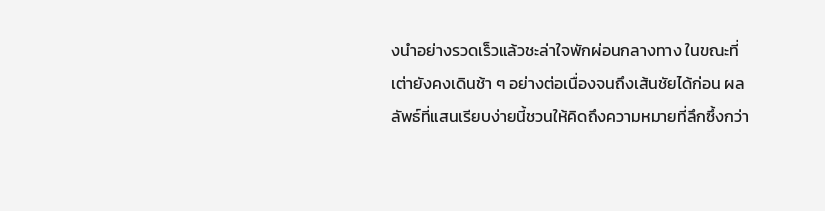งนำอย่างรวดเร็วแล้วชะล่าใจพักผ่อนกลางทาง ในขณะที่เต่ายังคงเดินช้า ๆ อย่างต่อเนื่องจนถึงเส้นชัยได้ก่อน ผลลัพธ์ที่แสนเรียบง่ายนี้ชวนให้คิดถึงความหมายที่ลึกซึ้งกว่า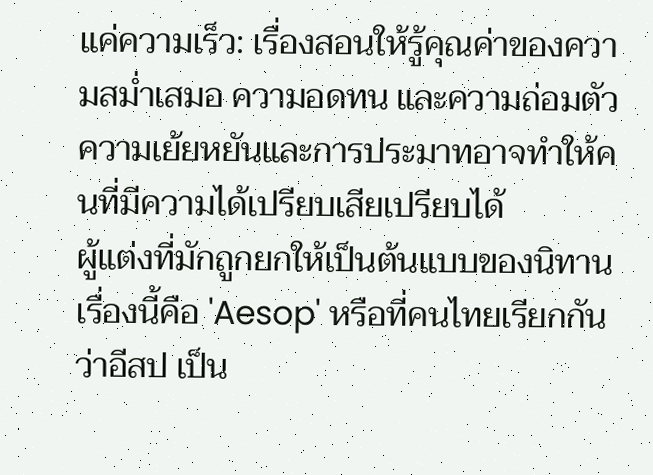แค่ความเร็ว: เรื่องสอนให้รู้คุณค่าของความสม่ำเสมอ ความอดทน และความถ่อมตัว ความเย้ยหยันและการประมาทอาจทำให้คนที่มีความได้เปรียบเสียเปรียบได้
ผู้แต่งที่มักถูกยกให้เป็นต้นแบบของนิทานเรื่องนี้คือ 'Aesop' หรือที่คนไทยเรียกกันว่าอีสป เป็น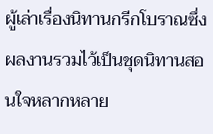ผู้เล่าเรื่องนิทานกรีกโบราณซึ่งผลงานรวมไว้เป็นชุดนิทานสอนใจหลากหลาย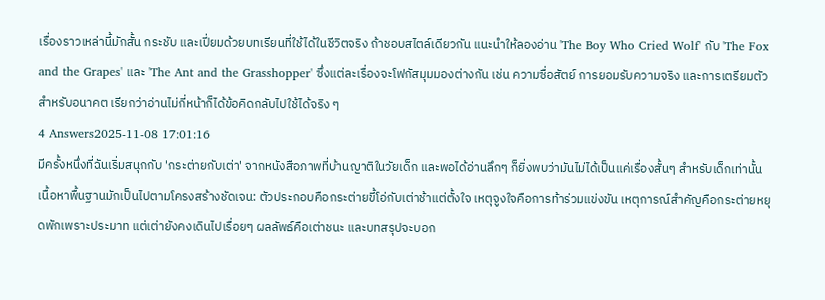เรื่องราวเหล่านี้มักสั้น กระชับ และเปี่ยมด้วยบทเรียนที่ใช้ได้ในชีวิตจริง ถ้าชอบสไตล์เดียวกัน แนะนำให้ลองอ่าน 'The Boy Who Cried Wolf' กับ 'The Fox and the Grapes' และ 'The Ant and the Grasshopper' ซึ่งแต่ละเรื่องจะโฟกัสมุมมองต่างกัน เช่น ความซื่อสัตย์ การยอมรับความจริง และการเตรียมตัวสำหรับอนาคต เรียกว่าอ่านไม่กี่หน้าก็ได้ข้อคิดกลับไปใช้ได้จริง ๆ
4 Answers2025-11-08 17:01:16
มีครั้งหนึ่งที่ฉันเริ่มสนุกกับ 'กระต่ายกับเต่า' จากหนังสือภาพที่บ้านญาติในวัยเด็ก และพอได้อ่านลึกๆ ก็ยิ่งพบว่ามันไม่ได้เป็นแค่เรื่องสั้นๆ สำหรับเด็กเท่านั้น
เนื้อหาพื้นฐานมักเป็นไปตามโครงสร้างชัดเจน: ตัวประกอบคือกระต่ายขี้โอ่กับเต่าช้าแต่ตั้งใจ เหตุจูงใจคือการท้าร่วมแข่งขัน เหตุการณ์สำคัญคือกระต่ายหยุดพักเพราะประมาท แต่เต่ายังคงเดินไปเรื่อยๆ ผลลัพธ์คือเต่าชนะ และบทสรุปจะบอก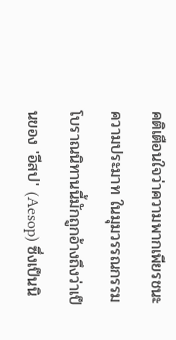คติเตือนใจว่าความพากเพียรชนะความประมาท ในมุมวรรณกรรมโบราณนิทานนี้มักถูกอ้างถึงว่าเป็นของ 'อีสป' (Aesop) ซึ่งเป็นนิ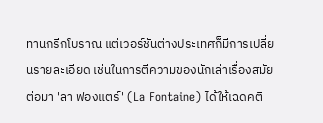ทานกรีกโบราณ แต่เวอร์ชันต่างประเทศก็มีการเปลี่ยนรายละเอียด เช่นในการตีความของนักเล่าเรื่องสมัยต่อมา 'ลา ฟองแตร์' (La Fontaine) ได้ให้เฉดคติ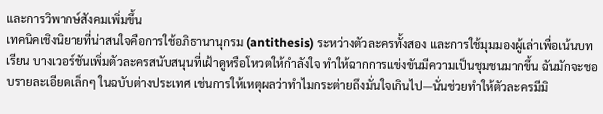และการวิพากษ์สังคมเพิ่มขึ้น
เทคนิคเชิงนิยายที่น่าสนใจคือการใช้อภิธานานุกรม (antithesis) ระหว่างตัวละครทั้งสอง และการใช้มุมมองผู้เล่าเพื่อเน้นบทเรียน บางเวอร์ชันเพิ่มตัวละครสนับสนุนที่เฝ้าดูหรือโหวตให้กำลังใจ ทำให้ฉากการแข่งขันมีความเป็นชุมชนมากขึ้น ฉันมักจะชอบรายละเอียดเล็กๆ ในฉบับต่างประเทศ เช่นการให้เหตุผลว่าทำไมกระต่ายถึงมั่นใจเกินไป—นั่นช่วยทำให้ตัวละครมีมิ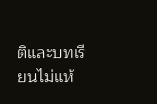ติและบทเรียนไม่แห้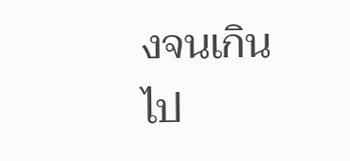งจนเกินไป